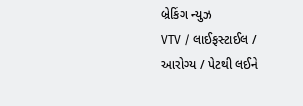બ્રેકિંગ ન્યુઝ
VTV / લાઈફસ્ટાઈલ / આરોગ્ય / પેટથી લઈને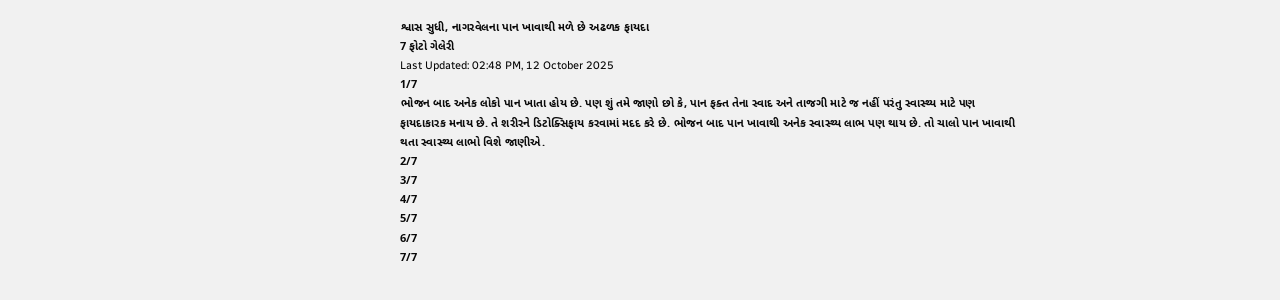શ્વાસ સુધી, નાગરવેલના પાન ખાવાથી મળે છે અઢળક ફાયદા
7 ફોટો ગેલેરી
Last Updated: 02:48 PM, 12 October 2025
1/7
ભોજન બાદ અનેક લોકો પાન ખાતા હોય છે. પણ શું તમે જાણો છો કે, પાન ફક્ત તેના સ્વાદ અને તાજગી માટે જ નહીં પરંતુ સ્વાસ્થ્ય માટે પણ ફાયદાકારક મનાય છે. તે શરીરને ડિટોક્સિફાય કરવામાં મદદ કરે છે. ભોજન બાદ પાન ખાવાથી અનેક સ્વાસ્થ્ય લાભ પણ થાય છે. તો ચાલો પાન ખાવાથી થતા સ્વાસ્થ્ય લાભો વિશે જાણીએ.
2/7
3/7
4/7
5/7
6/7
7/7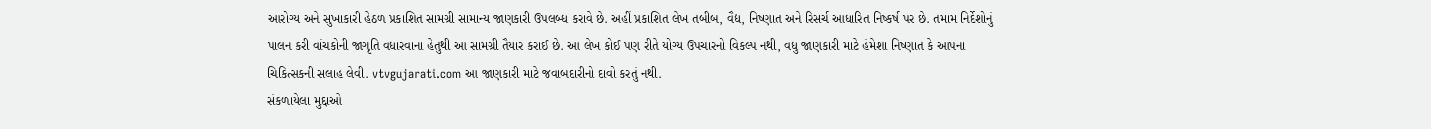આરોગ્ય અને સુખાકારી હેઠળ પ્રકાશિત સામગ્રી સામાન્ય જાણકારી ઉપલબ્ધ કરાવે છે. અહીં પ્રકાશિત લેખ તબીબ, વૈદ્ય, નિષ્ણાત અને રિસર્ચ આધારિત નિષ્કર્ષ પર છે. તમામ નિર્દેશોનું પાલન કરી વાંચકોની જાગૃતિ વધારવાના હેતુથી આ સામગ્રી તૈયાર કરાઈ છે. આ લેખ કોઈ પણ રીતે યોગ્ય ઉપચારનો વિકલ્પ નથી, વધુ જાણકારી માટે હંમેશા નિષ્ણાત કે આપના ચિકિત્સકની સલાહ લેવી. vtvgujarati.com આ જાણકારી માટે જવાબદારીનો દાવો કરતું નથી.
સંકળાયેલા મુદ્દાઓ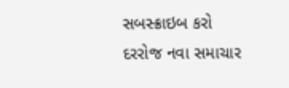સબસ્ક્રાઇબ કરો
દરરોજ નવા સમાચાર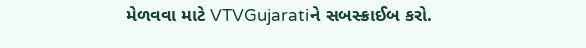મેળવવા માટે VTVGujaratiને સબસ્ક્રાઈબ કરો.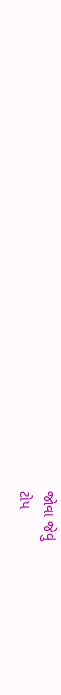જોવા જેવું
ટોપ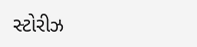સ્ટોરીઝ